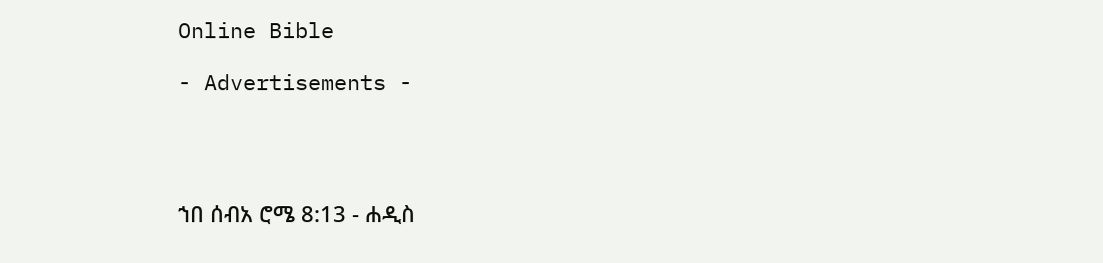Online Bible

- Advertisements -




ኀበ ሰብአ ሮሜ 8:13 - ሐዲስ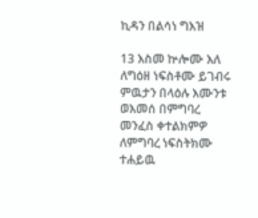ኪዳን በልሳነ ግእዝ

13 እስመ ኵሎሙ እለ ለግዕዘ ነፍስቶሙ ይገብሩ ምዉታን በላዕሉ እሙንቱ ወእመሰ በምግባረ መንፈስ ቀተልክምዎ ለምግባረ ነፍስትክሙ ተሐይዉ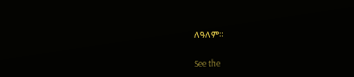ለዓለም።

See the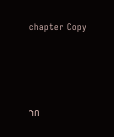chapter Copy




ኀበ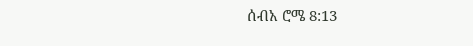ሰብአ ሮሜ 8:13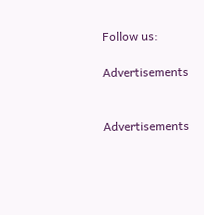Follow us:

Advertisements


Advertisements